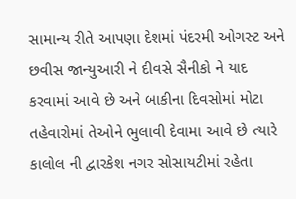સામાન્ય રીતે આપણા દેશમાં પંદરમી ઓગસ્ટ અને છવીસ જાન્યુઆરી ને દીવસે સૈનીકો ને યાદ કરવામાં આવે છે અને બાકીના દિવસોમાં મોટા તહેવારોમાં તેઓને ભુલાવી દેવામા આવે છે ત્યારે કાલોલ ની દ્વારકેશ નગર સોસાયટીમાં રહેતા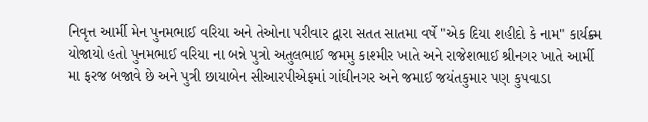નિવૃત્ત આર્મી મેન પુનમભાઈ વરિયા અને તેઓના પરીવાર દ્વારા સતત સાતમા વર્ષે "એક દિયા શહીદો કે નામ" કાર્યક્ર્મ યોજાયો હતો પુનમભાઈ વરિયા ના બન્ને પુત્રો અતુલભાઈ જમમુ કાશ્મીર ખાતે અને રાજેશભાઈ શ્રીનગર ખાતે આર્મી મા ફરજ બજાવે છે અને પુત્રી છાયાબેન સીઆરપીએફમાં ગાંઘીનગર અને જમાઈ જયંતકુમાર પણ કુપવાડા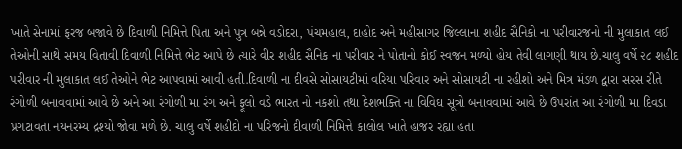ખાતે સેનામાં ફરજ બજાવે છે દિવાળી નિમિત્તે પિતા અને પુત્ર બન્ને વડોદરા, પંચમહાલ, દાહોદ અને મહીસાગર જિલ્લાના શહીદ સૈનિકો ના પરીવારજનો ની મુલાકાત લઈ તેઓની સાથે સમય વિતાવી દિવાળી નિમિત્તે ભેટ આપે છે ત્યારે વીર શહીદ સૈનિક ના પરીવાર ને પોતાનો કોઈ સ્વજન મળ્યો હોય તેવી લાગણી થાય છે.ચાલુ વર્ષે ૨૮ શહીદ પરીવાર ની મુલાકાત લઈ તેઓને ભેટ આપવામાં આવી હતી.દિવાળી ના દીવસે સોસાયટીમાં વરિયા પરિવાર અને સોસાયટી ના રહીશો અને મિત્ર મંડળ દ્વારા સરસ રીતે રંગોળી બનાવવામાં આવે છે અને આ રંગોળી મા રંગ અને ફૂલો વડે ભારત નો નકશો તથા દેશભક્તિ ના વિવિઘ સૂત્રો બનાવવામાં આવે છે ઉપરાંત આ રંગોળી મા દિવડા પ્રગટાવતા નયનરમ્ય દ્રશ્યો જોવા મળે છે. ચાલુ વર્ષે શહીદો ના પરિજનો દીવાળી નિમિત્તે કાલોલ ખાતે હાજર રહ્યા હતા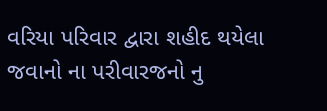વરિયા પરિવાર દ્વારા શહીદ થયેલા જવાનો ના પરીવારજનો નુ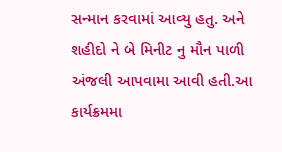સન્માન કરવામાં આવ્યુ હતુ. અને શહીદો ને બે મિનીટ નુ મૌન પાળી અંજલી આપવામા આવી હતી.આ કાર્યક્રમમા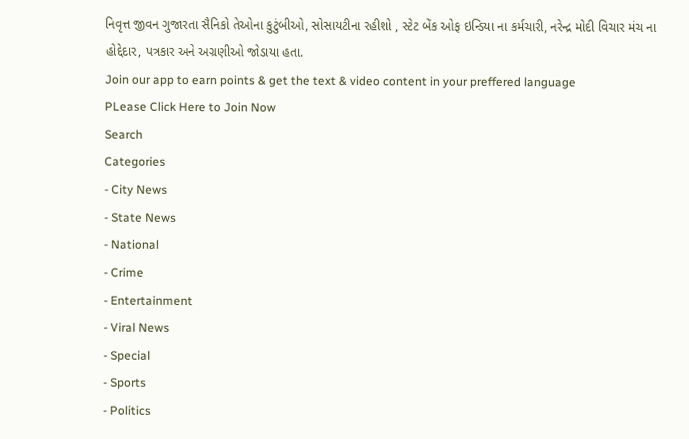નિવૃત્ત જીવન ગુજારતા સૈનિકો તેઓના કુટુંબીઓ, સોસાયટીના રહીશો , સ્ટેટ બેંક ઓફ ઇન્ડિયા ના કર્મચારી, નરેન્દ્ર મોદી વિચાર મંચ ના હોદ્દેદાર, પત્રકાર અને અગ્રણીઓ જોડાયા હતા.
Join our app to earn points & get the text & video content in your preffered language
PLease Click Here to Join Now
Search
Categories
- City News
- State News
- National
- Crime
- Entertainment
- Viral News
- Special
- Sports
- Politics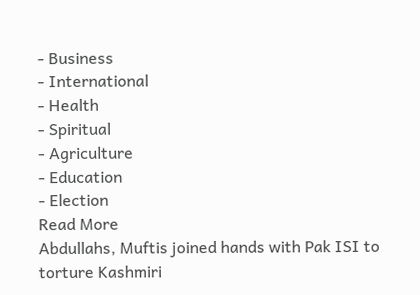- Business
- International
- Health
- Spiritual
- Agriculture
- Education
- Election
Read More
Abdullahs, Muftis joined hands with Pak ISI to torture Kashmiri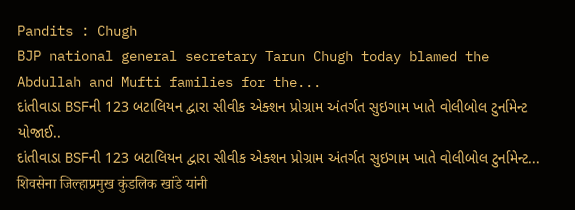Pandits : Chugh
BJP national general secretary Tarun Chugh today blamed the Abdullah and Mufti families for the...
દાંતીવાડા BSFની 123 બટાલિયન દ્વારા સીવીક એક્શન પ્રોગ્રામ અંતર્ગત સુઇગામ ખાતે વોલીબોલ ટુર્નામેન્ટ યોજાઈ..
દાંતીવાડા BSFની 123 બટાલિયન દ્વારા સીવીક એક્શન પ્રોગ્રામ અંતર્ગત સુઇગામ ખાતે વોલીબોલ ટુર્નામેન્ટ...
शिवसेना जिल्हाप्रमुख कुंडलिक खांडे यांनी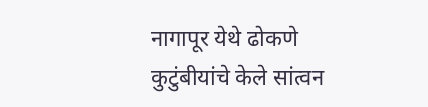नागापूर येथे ढोकणे कुटुंबीयांचे केले सांत्वन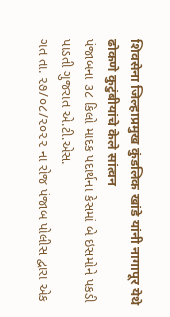शिवसेना जिल्हाप्रमुख कुंडलिक खांडे यांनी नागापूर येथे ढोकणे कुटुंबीयांचे केले सांत्वन
પંજાબના ૩૮ કિલો માદક પદાર્થના કેસમાં બે ઇસમોને પકડી
પાડતી ગુજરાત એ.ટી.એસ.
ગત તા. ૨૭/૦૮/૨૦૨૨ ના રોજ પંજાબ પોલીસ દ્વારા એક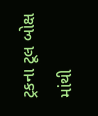ટ્રકના ટૂલ બોક્ષ માંથી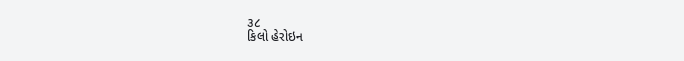૩૮
કિલો હેરોઇન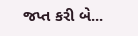જપ્ત કરી બે...